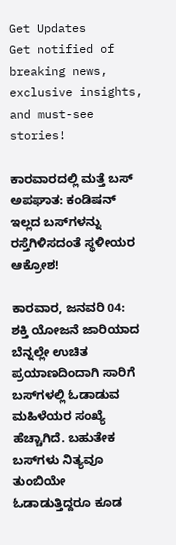Get Updates
Get notified of breaking news, exclusive insights, and must-see stories!

ಕಾರವಾರದಲ್ಲಿ ಮತ್ತೆ ಬಸ್ ಅಪಘಾತ: ಕಂಡಿಷನ್ ಇಲ್ಲದ ಬಸ್‌ಗಳನ್ನು ರಸ್ತೆಗಿಳಿಸದಂತೆ ಸ್ಥಳೀಯರ ಆಕ್ರೋಶ!

ಕಾರವಾರ, ಜನವರಿ 04: ಶಕ್ತಿ ಯೋಜನೆ ಜಾರಿಯಾದ ಬೆನ್ನಲ್ಲೇ ಉಚಿತ‌ ಪ್ರಯಾಣದಿಂದಾಗಿ ಸಾರಿಗೆ ಬಸ್‌ಗಳಲ್ಲಿ ಓಡಾಡುವ ಮಹಿಳೆಯರ ಸಂಖ್ಯೆ ಹೆಚ್ಚಾಗಿದೆ. ಬಹುತೇಕ ಬಸ್‌ಗಳು ನಿತ್ಯವೂ ತುಂಬಿಯೇ ಓಡಾಡುತ್ತಿದ್ದರೂ ಕೂಡ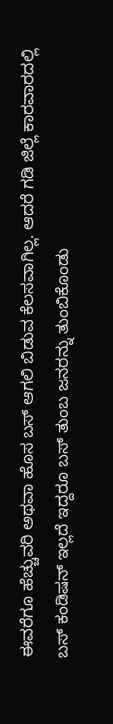ಈವರೆಗೂ ಹೆಚ್ಚುವರಿ ಅಥವಾ ಹೊಸ ಬಸ್ ಆಗಲಿ ಬಿಡುವ ಕೆಲಸವಾಗಿಲ್ಲ. ಆದರೆ ಗಡಿ ಜಿಲ್ಲೆ ಕಾರವಾರದಲ್ಲಿ ಬಸ್ ಕಂಡಿಷನ್ ಇಲ್ಲದೆ ಇದ್ದರೂ ಬಸ್ ತುಂಬ ಜನರನ್ನು ತುಂಬಿಕೊಂಡು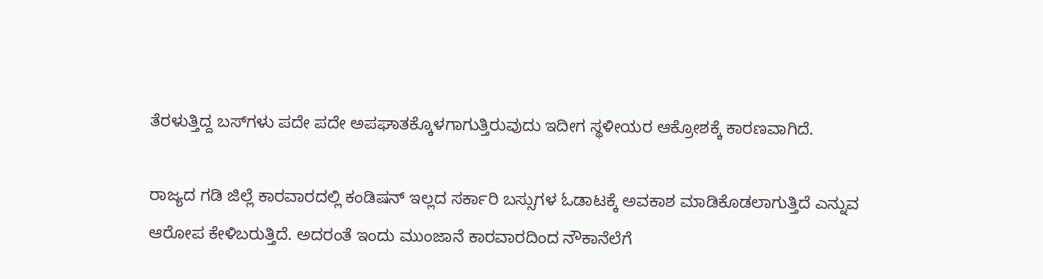ತೆರಳುತ್ತಿದ್ದ ಬಸ್‌ಗಳು ಪದೇ ಪದೇ ಅಪಘಾತಕ್ಕೊಳಗಾಗುತ್ತಿರುವುದು ಇದೀಗ ಸ್ಥಳೀಯರ ಆಕ್ರೋಶಕ್ಕೆ ಕಾರಣವಾಗಿದೆ.

ರಾಜ್ಯದ ಗಡಿ ಜಿಲ್ಲೆ ಕಾರವಾರದಲ್ಲಿ ಕಂಡಿಷನ್ ಇಲ್ಲದ ಸರ್ಕಾರಿ ಬಸ್ಸುಗಳ ಓಡಾಟಕ್ಕೆ ಅವಕಾಶ ಮಾಡಿಕೊಡಲಾಗುತ್ತಿದೆ ಎನ್ನುವ ಆರೋಪ ಕೇಳಿಬರುತ್ತಿದೆ. ಅದರಂತೆ ಇಂದು ಮುಂಜಾನೆ ಕಾರವಾರದಿಂದ ನೌಕಾನೆಲೆಗೆ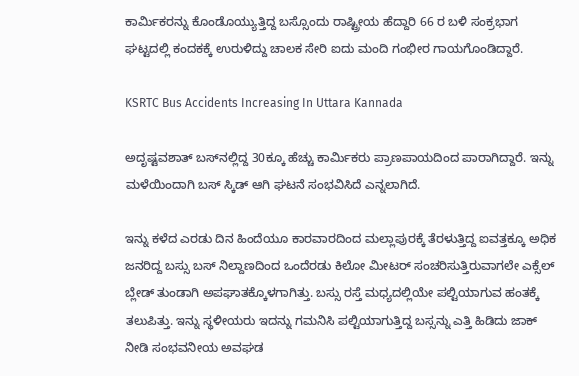ಕಾರ್ಮಿಕರನ್ನು ಕೊಂಡೊಯ್ಯುತ್ತಿದ್ದ ಬಸ್ಸೊಂದು ರಾಷ್ಟ್ರೀಯ ಹೆದ್ದಾರಿ 66 ರ ಬಳಿ ಸಂಕ್ರಭಾಗ ಘಟ್ಟದಲ್ಲಿ ಕಂದಕಕ್ಕೆ ಉರುಳಿದ್ದು ಚಾಲಕ ಸೇರಿ ಐದು ಮಂದಿ ಗಂಭೀರ ಗಾಯಗೊಂಡಿದ್ದಾರೆ.

KSRTC Bus Accidents Increasing In Uttara Kannada

ಅದೃಷ್ಟವಶಾತ್‌ ಬಸ್‌ನಲ್ಲಿದ್ದ 30ಕ್ಕೂ ಹೆಚ್ಚು ಕಾರ್ಮಿಕರು ಪ್ರಾಣಪಾಯದಿಂದ ಪಾರಾಗಿದ್ದಾರೆ. ಇನ್ನು ಮಳೆಯಿಂದಾಗಿ ಬಸ್ ಸ್ಕಿಡ್ ಆಗಿ ಘಟನೆ ಸಂಭವಿಸಿದೆ ಎನ್ನಲಾಗಿದೆ.

ಇನ್ನು ಕಳೆದ ಎರಡು ದಿನ ಹಿಂದೆಯೂ ಕಾರವಾರದಿಂದ ಮಲ್ಲಾಪುರಕ್ಕೆ ತೆರಳುತ್ತಿದ್ದ ಐವತ್ತಕ್ಕೂ ಅಧಿಕ ಜನರಿದ್ದ ಬಸ್ಸು ಬಸ್ ನಿಲ್ದಾಣದಿಂದ ಒಂದೆರಡು ಕಿಲೋ ಮೀಟರ್ ಸಂಚರಿಸುತ್ತಿರುವಾಗಲೇ ಎಕ್ಸೆಲ್ ಬ್ಲೇಡ್ ತುಂಡಾಗಿ ಅಪಘಾತಕ್ಕೊಳಗಾಗಿತ್ತು. ಬಸ್ಸು ರಸ್ತೆ ಮಧ್ಯದಲ್ಲಿಯೇ ಪಲ್ಟಿಯಾಗುವ ಹಂತಕ್ಕೆ ತಲುಪಿತ್ತು. ಇನ್ನು ಸ್ಥಳೀಯರು ಇದನ್ನು ಗಮನಿಸಿ ಪಲ್ಟಿಯಾಗುತ್ತಿದ್ದ ಬಸ್ಸನ್ನು ಎತ್ತಿ ಹಿಡಿದು ಜಾಕ್ ನೀಡಿ ಸಂಭವನೀಯ ಅವಘಡ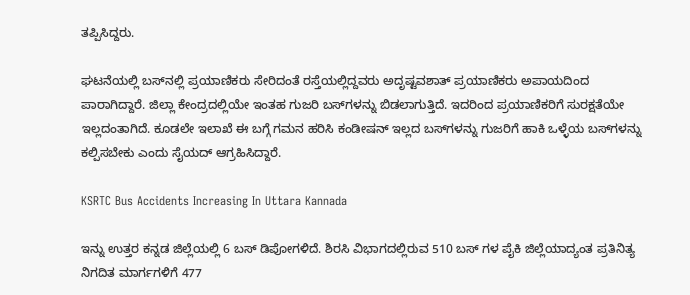ತಪ್ಪಿಸಿದ್ದರು.

ಘಟನೆಯಲ್ಲಿ ಬಸ್‌ನಲ್ಲಿ ಪ್ರಯಾಣಿಕರು ಸೇರಿದಂತೆ ರಸ್ತೆಯಲ್ಲಿದ್ದವರು ಅದೃಷ್ಟವಶಾತ್ ಪ್ರಯಾಣಿಕರು ಅಪಾಯದಿಂದ ಪಾರಾಗಿದ್ದಾರೆ. ಜಿಲ್ಲಾ ಕೇಂದ್ರದಲ್ಲಿಯೇ ಇಂತಹ ಗುಜರಿ ಬಸ್‌ಗಳನ್ನು ಬಿಡಲಾಗುತ್ತಿದೆ. ಇದರಿಂದ ಪ್ರಯಾಣಿಕರಿಗೆ ಸುರಕ್ಷತೆಯೇ ಇಲ್ಲದಂತಾಗಿದೆ. ಕೂಡಲೇ ಇಲಾಖೆ ಈ ಬಗ್ಗೆ ಗಮನ ಹರಿಸಿ ಕಂಡೀಷನ್ ಇಲ್ಲದ ಬಸ್‌ಗಳನ್ನು ಗುಜರಿಗೆ ಹಾಕಿ ಒಳ್ಳೆಯ ಬಸ್‌ಗಳನ್ನು ಕಲ್ಪಿಸಬೇಕು ಎಂದು ಸೈಯದ್ ಆಗ್ರಹಿಸಿದ್ದಾರೆ.

KSRTC Bus Accidents Increasing In Uttara Kannada

ಇನ್ನು ಉತ್ತರ ಕನ್ನಡ ಜಿಲ್ಲೆಯಲ್ಲಿ 6 ಬಸ್ ಡಿಪೋಗಳಿದೆ. ಶಿರಸಿ ವಿಭಾಗದಲ್ಲಿರುವ 510 ಬಸ್ ಗಳ ಪೈಕಿ ಜಿಲ್ಲೆಯಾದ್ಯಂತ ಪ್ರತಿನಿತ್ಯ ನಿಗದಿತ ಮಾರ್ಗಗಳಿಗೆ 477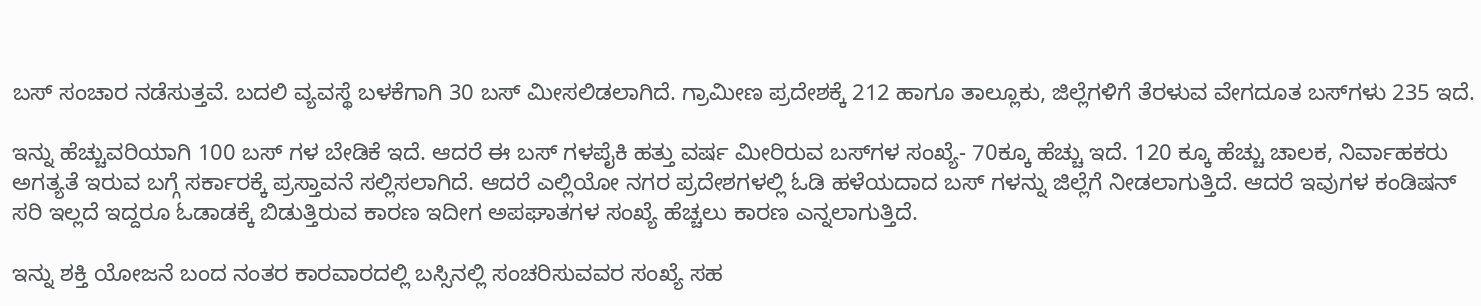ಬಸ್ ಸಂಚಾರ ನಡೆಸುತ್ತವೆ. ಬದಲಿ ವ್ಯವಸ್ಥೆ ಬಳಕೆಗಾಗಿ 30 ಬಸ್ ಮೀಸಲಿಡಲಾಗಿದೆ. ಗ್ರಾಮೀಣ ಪ್ರದೇಶಕ್ಕೆ 212 ಹಾಗೂ ತಾಲ್ಲೂಕು, ಜಿಲ್ಲೆಗಳಿಗೆ ತೆರಳುವ ವೇಗದೂತ ಬಸ್‌ಗಳು 235 ಇದೆ.

ಇನ್ನು ಹೆಚ್ಚುವರಿಯಾಗಿ 100 ಬಸ್ ಗಳ ಬೇಡಿಕೆ ಇದೆ. ಆದರೆ ಈ ಬಸ್ ಗಳ‌ಪೈಕಿ ಹತ್ತು ವರ್ಷ ಮೀರಿರುವ ಬಸ್‌ಗಳ ಸಂಖ್ಯೆ- 70ಕ್ಕೂ ಹೆಚ್ಚು ಇದೆ. 120 ಕ್ಕೂ ಹೆಚ್ಚು ಚಾಲಕ, ನಿರ್ವಾಹಕರು ಅಗತ್ಯತೆ ಇರುವ ಬಗ್ಗೆ ಸರ್ಕಾರಕ್ಕೆ ಪ್ರಸ್ತಾವನೆ ಸಲ್ಲಿಸಲಾಗಿದೆ. ಆದರೆ ಎಲ್ಲಿಯೋ ನಗರ ಪ್ರದೇಶಗಳಲ್ಲಿ ಓಡಿ ಹಳೆಯದಾದ ಬಸ್ ಗಳನ್ನು ಜಿಲ್ಲೆಗೆ ನೀಡಲಾಗುತ್ತಿದೆ. ಆದರೆ ಇವುಗಳ ಕಂಡಿಷನ್ ಸರಿ ಇಲ್ಲದೆ ಇದ್ದರೂ ಓಡಾಡಕ್ಕೆ ಬಿಡುತ್ತಿರುವ ಕಾರಣ ಇದೀಗ ಅಪಘಾತಗಳ ಸಂಖ್ಯೆ ಹೆಚ್ಚಲು ಕಾರಣ ಎನ್ನಲಾಗುತ್ತಿದೆ.

ಇನ್ನು ಶಕ್ತಿ ಯೋಜನೆ ಬಂದ ನಂತರ ಕಾರವಾರದಲ್ಲಿ ಬಸ್ಸಿನಲ್ಲಿ ಸಂಚರಿಸುವವರ ಸಂಖ್ಯೆ ಸಹ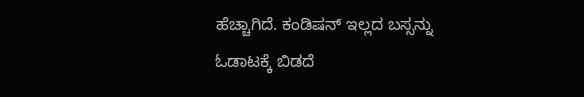ಹೆಚ್ಚಾಗಿದೆ. ಕಂಡಿಷನ್ ಇಲ್ಲದ ಬಸ್ಸನ್ನು ಓಡಾಟಕ್ಕೆ ಬಿಡದೆ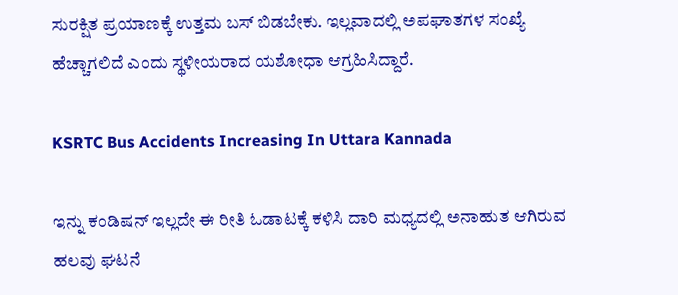ಸುರಕ್ಷಿತ ಪ್ರಯಾಣಕ್ಕೆ ಉತ್ತಮ ಬಸ್ ಬಿಡಬೇಕು. ಇಲ್ಲವಾದಲ್ಲಿ ಅಪಘಾತಗಳ ಸಂಖ್ಯೆ ಹೆಚ್ಚಾಗಲಿದೆ ಎಂದು ಸ್ಥಳೀಯರಾದ ಯಶೋಧಾ ಆಗ್ರಹಿಸಿದ್ದಾರೆ.

KSRTC Bus Accidents Increasing In Uttara Kannada

ಇನ್ನು ಕಂಡಿಷನ್ ಇಲ್ಲದೇ ಈ ರೀತಿ ಓಡಾಟಕ್ಕೆ ಕಳಿಸಿ ದಾರಿ ಮಧ್ಯದಲ್ಲಿ ಅನಾಹುತ ಆಗಿರುವ ಹಲವು ಘಟನೆ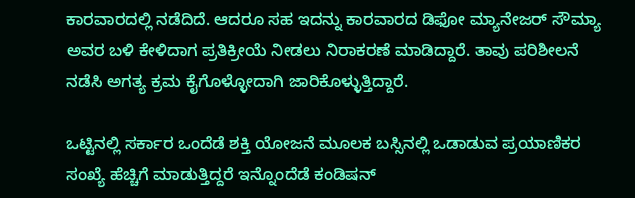ಕಾರವಾರದಲ್ಲಿ ನಡೆದಿದೆ. ಆದರೂ ಸಹ ಇದನ್ನು ಕಾರವಾರದ ಡಿಫೋ ಮ್ಯಾನೇಜರ್ ಸೌಮ್ಯಾ ಅವರ ಬಳಿ ಕೇಳಿದಾಗ ಪ್ರತಿಕ್ರೀಯೆ ನೀಡಲು ನಿರಾಕರಣೆ ಮಾಡಿದ್ದಾರೆ. ತಾವು ಪರಿಶೀಲನೆ ನಡೆಸಿ ಅಗತ್ಯ ಕ್ರಮ ಕೈಗೊಳ್ಳೋದಾಗಿ ಜಾರಿಕೊಳ್ಳುತ್ತಿದ್ದಾರೆ.

ಒಟ್ಟಿನಲ್ಲಿ ಸರ್ಕಾರ ಒಂದೆಡೆ ಶಕ್ತಿ ಯೋಜನೆ ಮೂಲಕ ಬಸ್ಸಿನಲ್ಲಿ ಒಡಾಡುವ ಪ್ರಯಾಣಿಕರ ಸಂಖ್ಯೆ ಹೆಚ್ಚಿಗೆ ಮಾಡುತ್ತಿದ್ದರೆ ಇನ್ನೊಂದೆಡೆ ಕಂಡಿಷನ್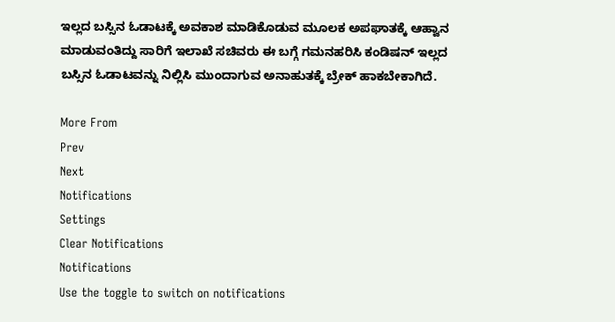ಇಲ್ಲದ ಬಸ್ಸಿನ ಓಡಾಟಕ್ಕೆ ಅವಕಾಶ ಮಾಡಿಕೊಡುವ ಮೂಲಕ ಅಪಘಾತಕ್ಕೆ ಆಹ್ವಾನ ಮಾಡುವಂತಿದ್ದು ಸಾರಿಗೆ ಇಲಾಖೆ ಸಚಿವರು ಈ ಬಗ್ಗೆ ಗಮನಹರಿಸಿ ಕಂಡಿಷನ್ ಇಲ್ಲದ ಬಸ್ಸಿನ ಓಡಾಟವನ್ನು ನಿಲ್ಲಿಸಿ ಮುಂದಾಗುವ ಅನಾಹುತಕ್ಕೆ ಬ್ರೇಕ್ ಹಾಕಬೇಕಾಗಿದೆ.

More From
Prev
Next
Notifications
Settings
Clear Notifications
Notifications
Use the toggle to switch on notifications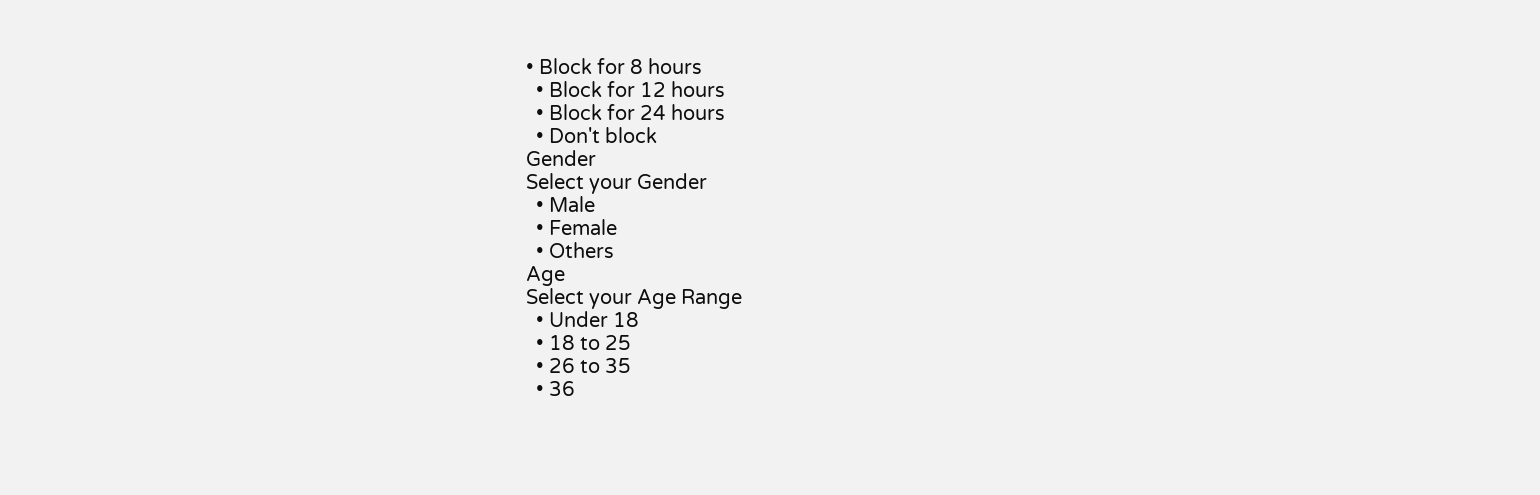• Block for 8 hours
  • Block for 12 hours
  • Block for 24 hours
  • Don't block
Gender
Select your Gender
  • Male
  • Female
  • Others
Age
Select your Age Range
  • Under 18
  • 18 to 25
  • 26 to 35
  • 36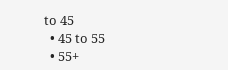to 45
  • 45 to 55
  • 55+